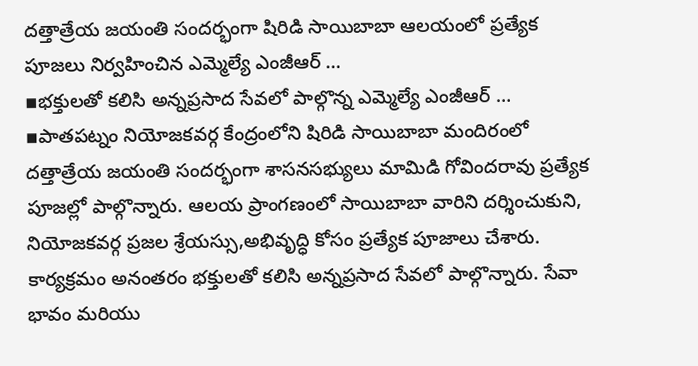దత్తాత్రేయ జయంతి సందర్భంగా షిరిడి సాయిబాబా ఆలయంలో ప్రత్యేక పూజలు నిర్వహించిన ఎమ్మెల్యే ఎంజీఆర్ …
▪భక్తులతో కలిసి అన్నప్రసాద సేవలో పాల్గొన్న ఎమ్మెల్యే ఎంజీఆర్ …
▪పాతపట్నం నియోజకవర్గ కేంద్రంలోని షిరిడి సాయిబాబా మందిరంలో దత్తాత్రేయ జయంతి సందర్భంగా శాసనసభ్యులు మామిడి గోవిందరావు ప్రత్యేక పూజల్లో పాల్గొన్నారు. ఆలయ ప్రాంగణంలో సాయిబాబా వారిని దర్శించుకుని, నియోజకవర్గ ప్రజల శ్రేయస్సు,అభివృద్ధి కోసం ప్రత్యేక పూజాలు చేశారు. కార్యక్రమం అనంతరం భక్తులతో కలిసి అన్నప్రసాద సేవలో పాల్గొన్నారు. సేవా భావం మరియు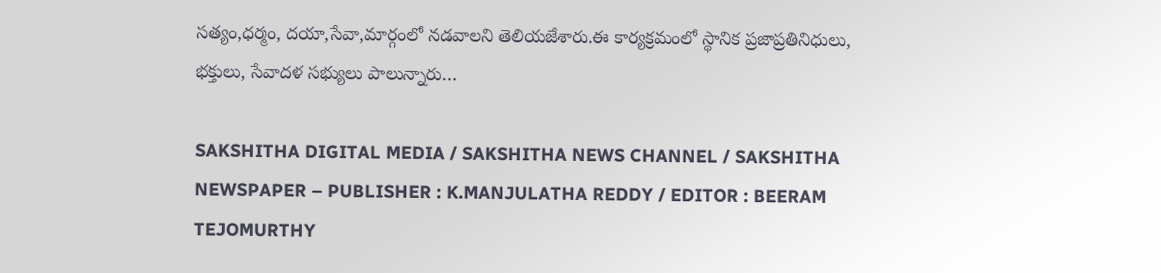సత్యం,ధర్మం, దయా,సేవా,మార్గంలో నడవాలని తెలియజేశారు.ఈ కార్యక్రమంలో స్థానిక ప్రజాప్రతినిధులు, భక్తులు, సేవాదళ సభ్యులు పాలున్నారు…

SAKSHITHA DIGITAL MEDIA / SAKSHITHA NEWS CHANNEL / SAKSHITHA NEWSPAPER – PUBLISHER : K.MANJULATHA REDDY / EDITOR : BEERAM TEJOMURTHY